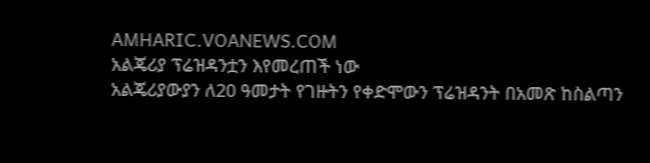AMHARIC.VOANEWS.COM
አልጄሪያ ፕሬዝዳንቷን እየመረጠች ነው
አልጄሪያውያን ለ20 ዓመታት የገዙትን የቀድሞውን ፕሬዝዳንት በአመጽ ከስልጣን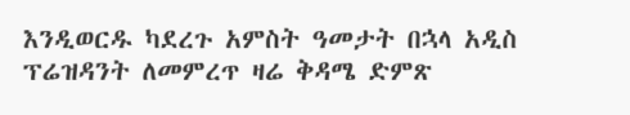እንዲወርዱ ካደረጉ አምስት ዓመታት በኋላ አዲስ ፕሬዝዳንት ለመምረጥ ዛሬ ቅዳሜ ድምጽ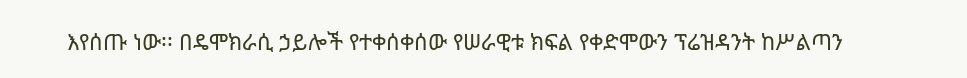እየሰጡ ነው፡፡ በዴሞክራሲ ኃይሎች የተቀሰቀሰው የሠራዊቱ ክፍል የቀድሞውን ፕሬዝዳንት ከሥልጣን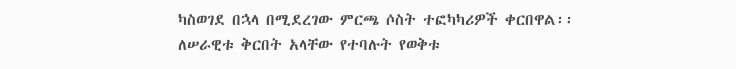ካስወገደ በኋላ በሚደረገው ምርጫ ሶስት ተፎካካሪዎች ቀርበዋል፡፡ ለሠራዊቱ ቅርበት አላቸው የተባሉት የወቅቱ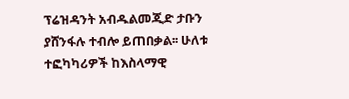ፕሬዝዳንት አብዱልመጂድ ታቡን ያሸንፋሉ ተብሎ ይጠበቃል፡፡ ሁለቱ ተፎካካሪዎች ከእስላማዊ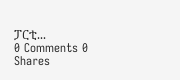ፓርቲ...
0 Comments 0 Shares